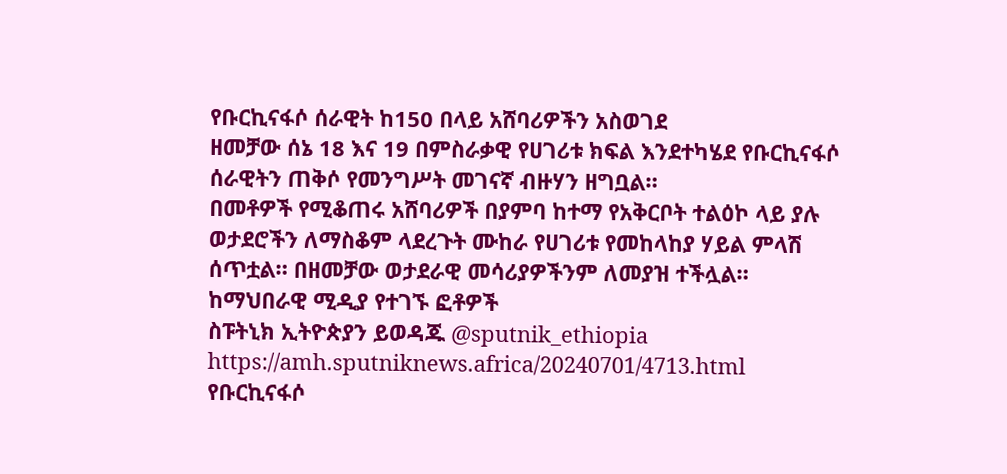የቡርኪናፋሶ ሰራዊት ከ150 በላይ አሸባሪዎችን አስወገደ
ዘመቻው ሰኔ 18 እና 19 በምስራቃዊ የሀገሪቱ ክፍል እንደተካሄደ የቡርኪናፋሶ ሰራዊትን ጠቅሶ የመንግሥት መገናኛ ብዙሃን ዘግቧል።
በመቶዎች የሚቆጠሩ አሸባሪዎች በያምባ ከተማ የአቅርቦት ተልዕኮ ላይ ያሉ ወታደሮችን ለማስቆም ላደረጉት ሙከራ የሀገሪቱ የመከላከያ ሃይል ምላሽ ሰጥቷል። በዘመቻው ወታደራዊ መሳሪያዎችንም ለመያዝ ተችሏል።
ከማህበራዊ ሚዲያ የተገኙ ፎቶዎች
ስፑትኒክ ኢትዮጵያን ይወዳጁ @sputnik_ethiopia
https://amh.sputniknews.africa/20240701/4713.html
የቡርኪናፋሶ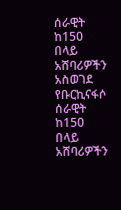ሰራዊት ከ150 በላይ አሸባሪዎችን አስወገደ
የቡርኪናፋሶ ሰራዊት ከ150 በላይ አሸባሪዎችን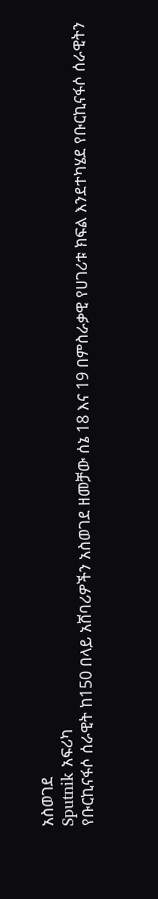አስወገደ
Sputnik አፍሪካ
የቡርኪናፋሶ ሰራዊት ከ150 በላይ አሸባሪዎችን አስወገደ ዘመቻው ሰኔ 18 እና 19 በምስራቃዊ የሀገሪቱ ክፍል እንደተካሄደ የቡርኪናፋሶ ሰራዊትን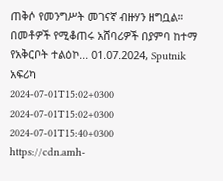ጠቅሶ የመንግሥት መገናኛ ብዙሃን ዘግቧል። በመቶዎች የሚቆጠሩ አሸባሪዎች በያምባ ከተማ የአቅርቦት ተልዕኮ... 01.07.2024, Sputnik አፍሪካ
2024-07-01T15:02+0300
2024-07-01T15:02+0300
2024-07-01T15:40+0300
https://cdn.amh-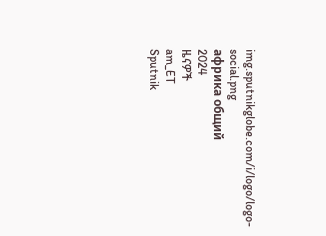img.sputnikglobe.com/i/logo/logo-social.png
африка общий
2024
ዜናዎች
am_ET
Sputnik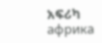አፍሪካ
африка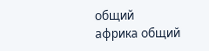общий
африка общий